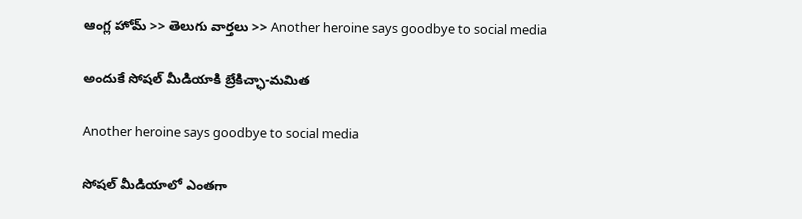ఆంగ్ల హోమ్ >> తెలుగు వార్తలు >> Another heroine says goodbye to social media

అందుకే సోషల్ మీడియాకి బ్రేకిచ్ఛా-మమిత

Another heroine says goodbye to social media

సోషల్ మీడియాలో ఎంతగా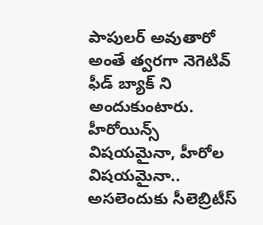పాపులర్ అవుతారో అంతే త్వరగా నెగెటివ్ ఫీడ్ బ్యాక్ ని అందుకుంటారు. హీరోయిన్స్ విషయమైనా, హీరోల విషయమైనా.. అసలెందుకు సీలెబ్రిటీస్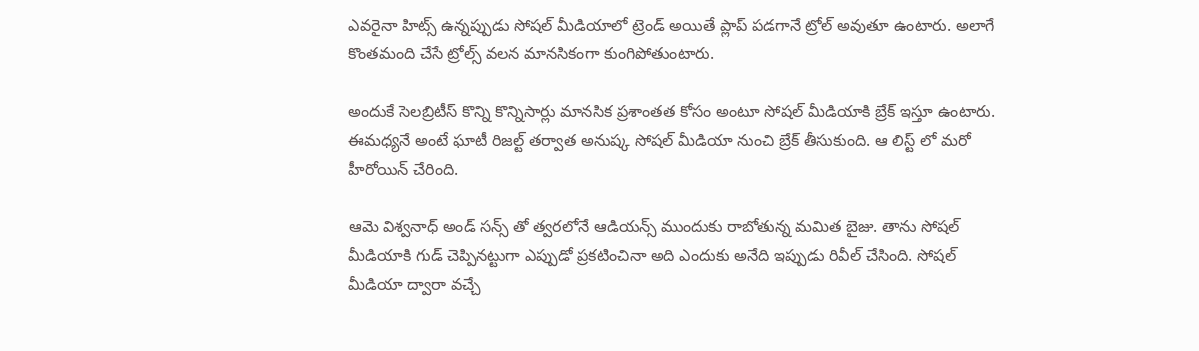ఎవరైనా హిట్స్ ఉన్నప్పుడు సోషల్ మీడియాలో ట్రెండ్ అయితే ప్లాప్ పడగానే ట్రోల్ అవుతూ ఉంటారు. అలాగే కొంతమంది చేసే ట్రోల్స్ వలన మానసికంగా కుంగిపోతుంటారు.

అందుకే సెలబ్రిటీస్ కొన్ని కొన్నిసార్లు మానసిక ప్రశాంతత కోసం అంటూ సోషల్ మీడియాకి బ్రేక్ ఇస్తూ ఉంటారు. ఈమధ్యనే అంటే ఘాటీ రిజల్ట్ తర్వాత అనుష్క సోషల్ మీడియా నుంచి బ్రేక్ తీసుకుంది. ఆ లిస్ట్ లో మరో హీరోయిన్ చేరింది.

ఆమె విశ్వనాధ్ అండ్ సన్స్ తో త్వరలోనే ఆడియన్స్ ముందుకు రాబోతున్న మమిత బైజు. తాను సోషల్ మీడియాకి గుడ్ చెప్పినట్టుగా ఎప్పుడో ప్రకటించినా అది ఎందుకు అనేది ఇప్పుడు రివీల్ చేసింది. సోషల్ మీడియా ద్వారా వచ్చే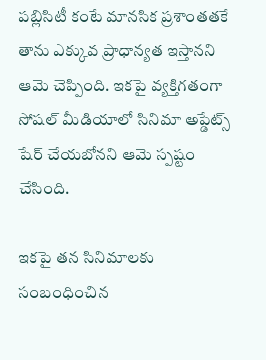పబ్లిసిటీ కంటే మానసిక ప్రశాంతతకే తాను ఎక్కువ ప్రాధాన్యత ఇస్తానని ఆమె చెప్పింది. ఇకపై వ్యక్తిగతంగా సోషల్ మీడియాలో సినిమా అప్డేట్స్ షేర్ చేయబోనని ఆమె స్పష్టం చేసింది.

ఇకపై తన సినిమాలకు సంబంధించిన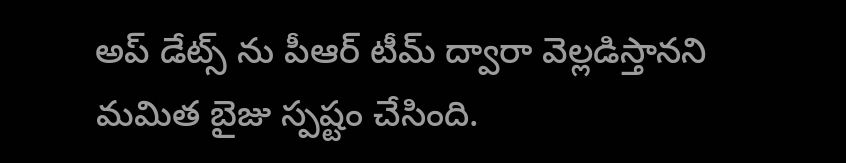అప్ డేట్స్ ను పీఆర్ టీమ్ ద్వారా వెల్లడిస్తానని మమిత బైజు స్పష్టం చేసింది.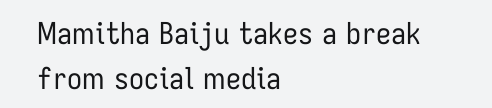Mamitha Baiju takes a break from social media